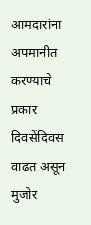आमदारांना अपमानीत करण्याचे प्रकार दिवसेंदिवस वाढत असून मुजोर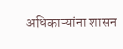अधिकाऱ्यांना शासन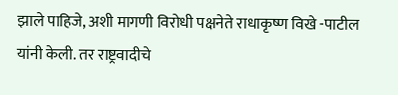झाले पाहिजे, अशी मागणी विरोधी पक्षनेते राधाकृष्ण विखे -पाटील यांनी केली. तर राष्ट्रवादीचे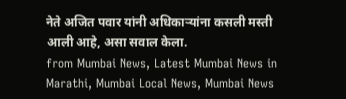नेते अजित पवार यांनी अधिकाऱ्यांना कसली मस्ती आली आहे, असा सवाल केला.
from Mumbai News, Latest Mumbai News in Marathi, Mumbai Local News, Mumbai News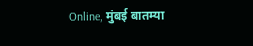Online, मुंबई बातम्या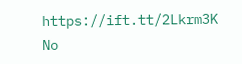https://ift.tt/2Lkrm3K
No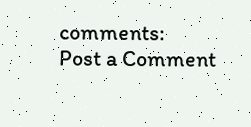comments:
Post a Comment